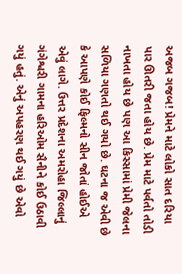અજબ ગજબ! પ્રેમને માટે લોકો સાત દરિયા પાર ઊતરી જતા હોય છે. પ્રેમ માટે પર્વતો તોડી નાખતા હોય છે પણ આ કિસ્સામાં પ્રેમી જેલના સળિયા ગણતો થઈ ગયો છે. ઘટના જ એવી છે કે આપણે કોઈ ફિલ્મનો સીન જોતાં હોઈએ એવું લાગે. ઉત્તર પ્રદેશના અમરોહા જિલ્લાનું ગંગેશ્વરી ગામના હરિઓમ સૈનીને કોઈ ઉઠાવી ગયું હતું. એનું અપહરણ થઈ ગયું છે એવો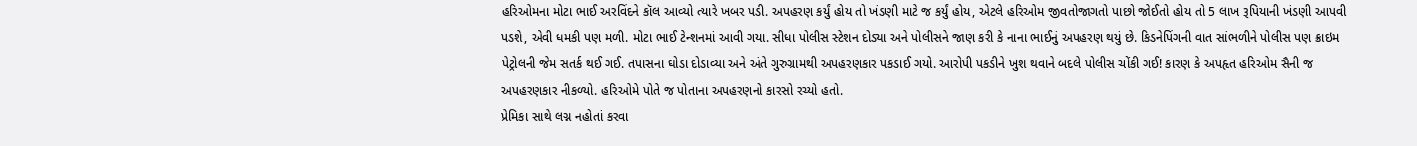હરિઓમના મોટા ભાઈ અરવિંદને કૉલ આવ્યો ત્યારે ખબર પડી. અપહરણ કર્યું હોય તો ખંડણી માટે જ કર્યું હોય, એટલે હરિઓમ જીવતોજાગતો પાછો જોઈતો હોય તો 5 લાખ રૂપિયાની ખંડણી આપવી પડશે, એવી ધમકી પણ મળી. મોટા ભાઈ ટેન્શનમાં આવી ગયા. સીધા પોલીસ સ્ટેશન દોડ્યા અને પોલીસને જાણ કરી કે નાના ભાઈનું અપહરણ થયું છે. કિડનેપિંગની વાત સાંભળીને પોલીસ પણ ક્રાઇમ પેટ્રોલની જેમ સતર્ક થઈ ગઈ. તપાસના ઘોડા દોડાવ્યા અને અંતે ગુરુગ્રામથી અપહરણકાર પકડાઈ ગયો. આરોપી પકડીને ખુશ થવાને બદલે પોલીસ ચોંકી ગઈ! કારણ કે અપહૃત હરિઓમ સૈની જ અપહરણકાર નીકળ્યો. હરિઓમે પોતે જ પોતાના અપહરણનો કારસો રચ્યો હતો.
પ્રેમિકા સાથે લગ્ન નહોતાં કરવા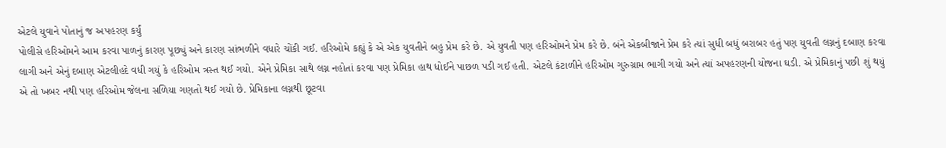એટલે યુવાને પોતાનું જ અપહરણ કર્યું
પોલીસે હરિઓમને આમ કરવા પાળનું કારણ પૂછ્યું અને કારણ સાંભળીને વધારે ચોંકી ગઈ. હરિઓમે કહ્યું કે એ એક યુવતીને બહુ પ્રેમ કરે છે. એ યુવતી પણ હરિઓમને પ્રેમ કરે છે. બંને એકબીજાને પ્રેમ કરે ત્યાં સુધી બધું બરાબર હતું પણ યુવતી લગ્નનું દબાણ કરવા લાગી અને એનું દબાણ એટલીહદે વધી ગયું કે હરિઓમ ત્રસ્ત થઈ ગયો. એને પ્રેમિકા સાથે લગ્ન નહોતાં કરવા પણ પ્રેમિકા હાથ ધોઈને પાછળ પડી ગઈ હતી. એટલે કંટાળીને હરિઓમ ગુરુગ્રામ ભાગી ગયો અને ત્યાં અપહરણની યોજના ઘડી. એ પ્રેમિકાનું પછી શું થયું એ તો ખબર નથી પણ હરિઓમ જેલના સળિયા ગણતો થઈ ગયો છે. પ્રેમિકાના લગ્નથી છૂટવા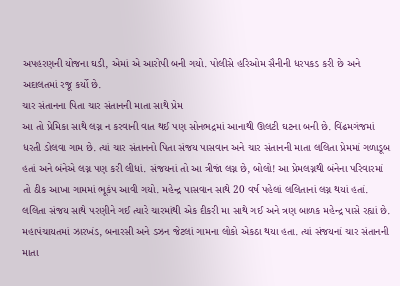અપહરણની યોજના ઘડી, એમાં એ આરોપી બની ગયો. પોલીસે હરિઓમ સૈનીની ધરપકડ કરી છે અને અદાલતમાં રજૂ કર્યો છે.
ચાર સંતાનના પિતા ચાર સંતાનની માતા સાથે પ્રેમ
આ તો પ્રેમિકા સાથે લગ્ન ન કરવાની વાત થઈ પણ સોનભદ્રમાં આનાથી ઊલટી ઘટના બની છે. વિંઢમગંજમાં ધરતી ડોલવા ગામ છે. ત્યાં ચાર સંતાનનો પિતા સંજય પાસવાન અને ચાર સંતાનની માતા લલિતા પ્રેમમાં ગળાડૂબ હતાં અને બંનેએ લગ્ન પણ કરી લીધાં. સંજયનાં તો આ ત્રીજાં લગ્ન છે, બોલો! આ પ્રેમલગ્નથી બંનેના પરિવારમાં તો ઠીક આખા ગામમાં ભૂકંપ આવી ગયો. મહેન્દ્ર પાસવાન સાથે 20 વર્ષ પહેલાં લલિતાનાં લગ્ન થયાં હતાં. લલિતા સંજય સાથે પરણીને ગઈ ત્યારે ચારમાંથી એક દીકરી મા સાથે ગઈ અને ત્રણ બાળક મહેન્દ્ર પાસે રહ્યાં છે. મહાપંચાયતમાં ઝારખંડ, બનારસી અને ડઝન જેટલાં ગામના લોકો એકઠા થયા હતા. ત્યાં સંજયનાં ચાર સંતાનની માતા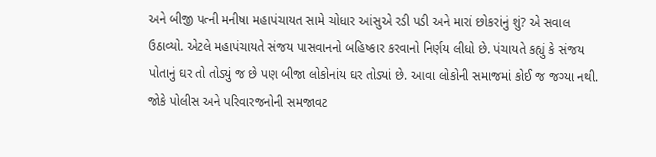અને બીજી પત્ની મનીષા મહાપંચાયત સામે ચોધાર આંસુએ રડી પડી અને મારાં છોકરાંનું શું? એ સવાલ ઉઠાવ્યો. એટલે મહાપંચાયતે સંજય પાસવાનનો બહિષ્કાર કરવાનો નિર્ણય લીધો છે. પંચાયતે કહ્યું કે સંજય પોતાનું ઘર તો તોડ્યું જ છે પણ બીજા લોકોનાંય ઘર તોડ્યાં છે. આવા લોકોની સમાજમાં કોઈ જ જગ્યા નથી. જોકે પોલીસ અને પરિવારજનોની સમજાવટ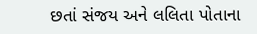છતાં સંજય અને લલિતા પોતાના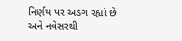નિર્ણય પર અડગ રહ્યાં છે અને નવેસરથી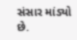સંસાર માંડ્યો છે.